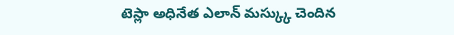టెస్లా అధినేత ఎలాన్ మస్క్కు చెందిన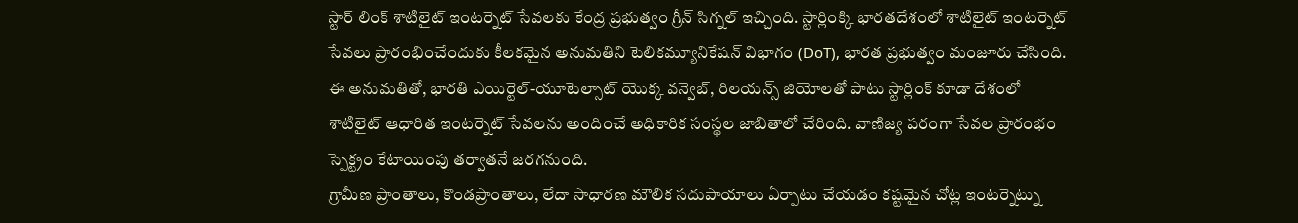స్టార్ లింక్ శాటిలైట్ ఇంటర్నెట్ సేవలకు కేంద్ర ప్రభుత్వం గ్రీన్ సిగ్నల్ ఇచ్చింది. స్టార్లింక్కి భారతదేశంలో శాటిలైట్ ఇంటర్నెట్ సేవలు ప్రారంభించేందుకు కీలకమైన అనుమతిని టెలికమ్యూనికేషన్ విభాగం (DoT), భారత ప్రభుత్వం మంజూరు చేసింది. ఈ అనుమతితో, భారతి ఎయిర్టెల్-యూటెల్సాట్ యొక్క వన్వెబ్, రిలయన్స్ జియోలతో పాటు స్టార్లింక్ కూడా దేశంలో శాటిలైట్ ఆధారిత ఇంటర్నెట్ సేవలను అందించే అధికారిక సంస్థల జాబితాలో చేరింది. వాణిజ్య పరంగా సేవల ప్రారంభం స్పెక్ట్రం కేటాయింపు తర్వాతనే జరగనుంది.
గ్రామీణ ప్రాంతాలు, కొండప్రాంతాలు, లేదా సాధారణ మౌలిక సదుపాయాలు ఏర్పాటు చేయడం కష్టమైన చోట్ల ఇంటర్నెట్ను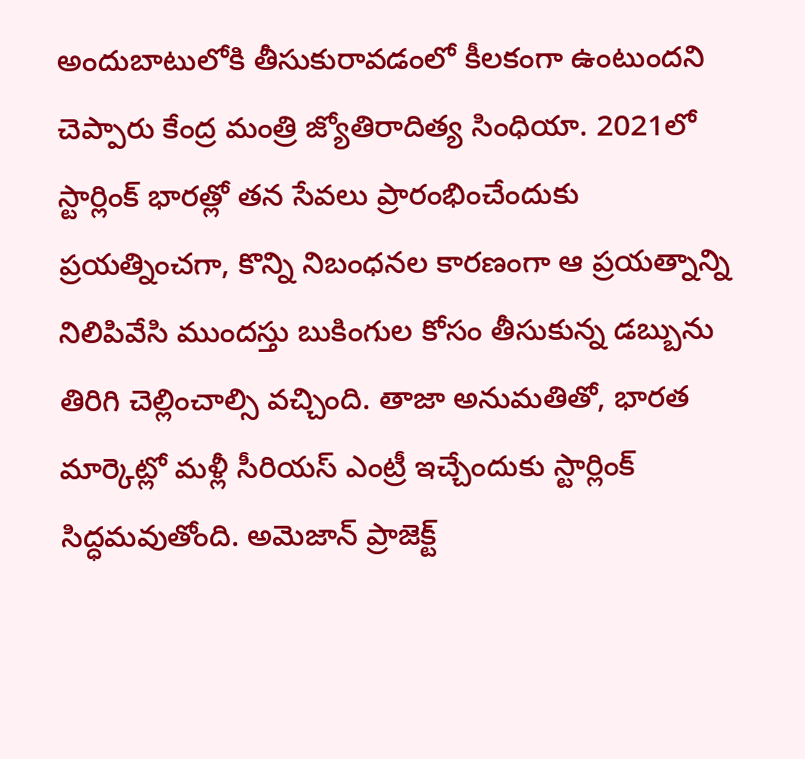అందుబాటులోకి తీసుకురావడంలో కీలకంగా ఉంటుందని చెప్పారు కేంద్ర మంత్రి జ్యోతిరాదిత్య సింధియా. 2021లో స్టార్లింక్ భారత్లో తన సేవలు ప్రారంభించేందుకు ప్రయత్నించగా, కొన్ని నిబంధనల కారణంగా ఆ ప్రయత్నాన్ని నిలిపివేసి ముందస్తు బుకింగుల కోసం తీసుకున్న డబ్బును తిరిగి చెల్లించాల్సి వచ్చింది. తాజా అనుమతితో, భారత మార్కెట్లో మళ్లీ సీరియస్ ఎంట్రీ ఇచ్చేందుకు స్టార్లింక్ సిద్ధమవుతోంది. అమెజాన్ ప్రాజెక్ట్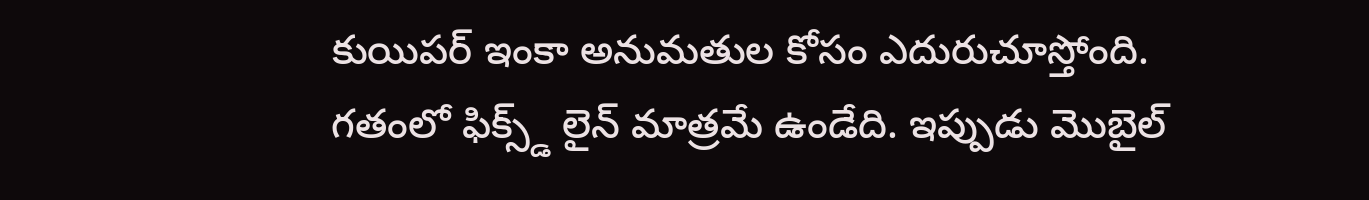కుయిపర్ ఇంకా అనుమతుల కోసం ఎదురుచూస్తోంది.
గతంలో ఫిక్స్డ్ లైన్ మాత్రమే ఉండేది. ఇప్పుడు మొబైల్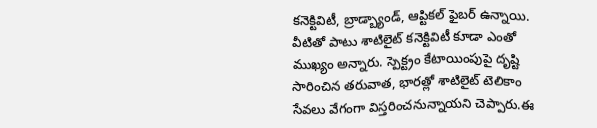కనెక్టివిటీ, బ్రాడ్బ్యాండ్, ఆప్టికల్ ఫైబర్ ఉన్నాయి. వీటితో పాటు శాటిలైట్ కనెక్టివిటీ కూడా ఎంతో ముఖ్యం అన్నారు. స్పెక్ట్రం కేటాయింపుపై దృష్టి సారించిన తరువాత, భారత్లో శాటిలైట్ టెలికాం సేవలు వేగంగా విస్తరించనున్నాయని చెప్పారు.ఈ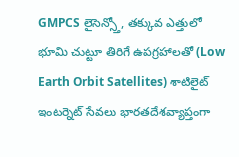GMPCS లైసెన్స్తో, తక్కువ ఎత్తులో భూమి చుట్టూ తిరిగే ఉపగ్రహాలతో (Low Earth Orbit Satellites) శాటిలైట్ ఇంటర్నెట్ సేవలు భారతదేశవ్యాప్తంగా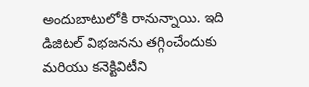అందుబాటులోకి రానున్నాయి. ఇది డిజిటల్ విభజనను తగ్గించేందుకు మరియు కనెక్టివిటీని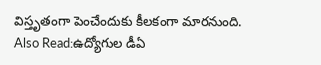విస్తృతంగా పెంచేందుకు కీలకంగా మారనుంది.
Also Read:ఉద్యోగుల డీఏ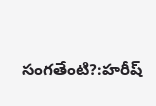సంగతేంటి?:హరీష్